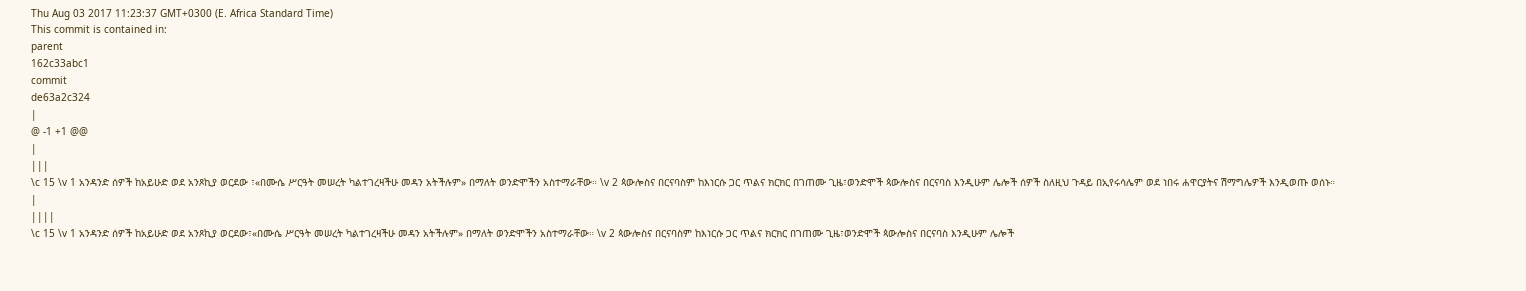Thu Aug 03 2017 11:23:37 GMT+0300 (E. Africa Standard Time)
This commit is contained in:
parent
162c33abc1
commit
de63a2c324
|
@ -1 +1 @@
|
|||
\c 15 \v 1 አንዳንድ ሰዎች ከአይሁድ ወደ አንጾኪያ ወርደው ፣«በሙሴ ሥርዓት መሠረት ካልተገረዛችሁ መዳን አትችሉም» በማለት ወንድሞችን አስተማራቸው። \v 2 ጳውሎስና በርናባስም ከእነርሱ ጋር ጥልና ክርክር በገጠሙ ጊዜ፣ወንድሞች ጳውሎስና በርናባስ እንዲሁም ሌሎች ሰዎች ስለዚህ ጉዳይ በኢየሩሳሌም ወደ ነበሩ ሐዋርያትና ሽማግሌዎች እንዲወጡ ወሰኑ።
|
||||
\c 15 \v 1 አንዳንድ ሰዎች ከአይሁድ ወደ አንጾኪያ ወርደው፣«በሙሴ ሥርዓት መሠረት ካልተገረዛችሁ መዳን አትችሉም» በማለት ወንድሞችን አስተማራቸው። \v 2 ጳውሎስና በርናባስም ከእነርሱ ጋር ጥልና ክርክር በገጠሙ ጊዜ፣ወንድሞች ጳውሎስና በርናባስ እንዲሁም ሌሎች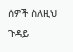ሰዎች ስለዚህ ጉዳይ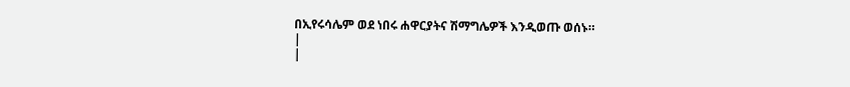በኢየሩሳሌም ወደ ነበሩ ሐዋርያትና ሽማግሌዎች እንዲወጡ ወሰኑ።
|
|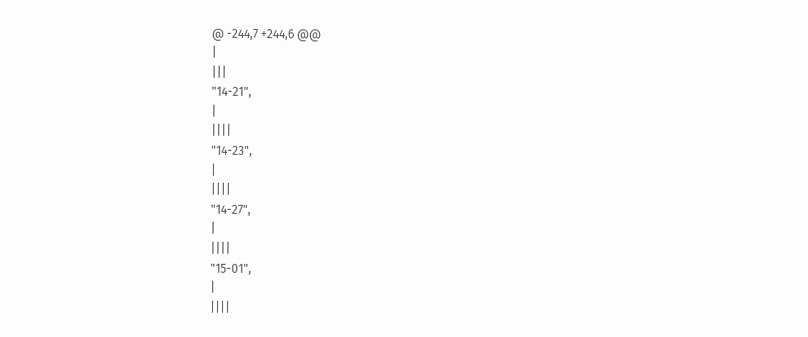@ -244,7 +244,6 @@
|
|||
"14-21",
|
||||
"14-23",
|
||||
"14-27",
|
||||
"15-01",
|
||||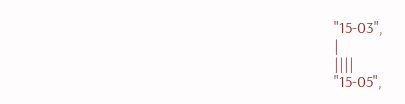"15-03",
|
||||
"15-05",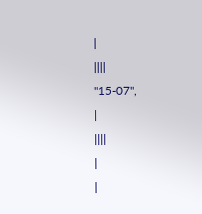|
||||
"15-07",
|
||||
|
|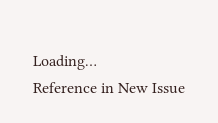Loading…
Reference in New Issue